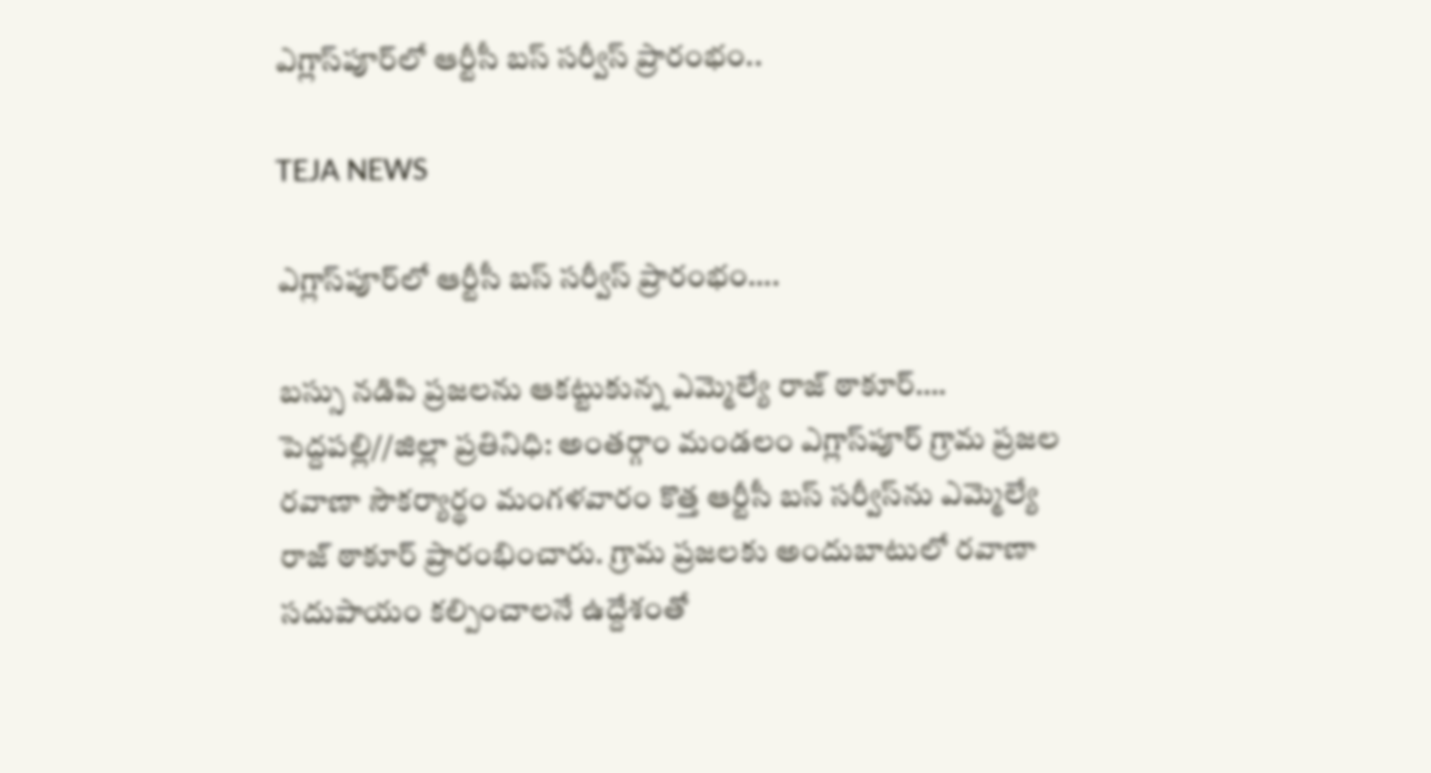ఎగ్లాస్‌పూర్‌లో ఆర్టీసీ బస్ సర్వీస్ ప్రారంభం..

TEJA NEWS

ఎగ్లాస్‌పూర్‌లో ఆర్టీసీ బస్ సర్వీస్ ప్రారంభం….

బస్సు నడిపి ప్రజలను ఆకట్టుకున్న ఎమ్మెల్యే రాజ్ ఠాకూర్….
పెద్దపల్లి//జిల్లా ప్రతినిధి: అంతర్గాం మండలం ఎగ్లాస్‌పూర్ గ్రామ ప్రజల రవాణా సౌకర్యార్థం మంగళవారం కొత్త ఆర్టీసీ బస్ సర్వీస్‌ను ఎమ్మెల్యే రాజ్ ఠాకూర్ ప్రారంభించారు. గ్రామ ప్రజలకు అందుబాటులో రవాణా సదుపాయం కల్పించాలనే ఉద్దేశంతో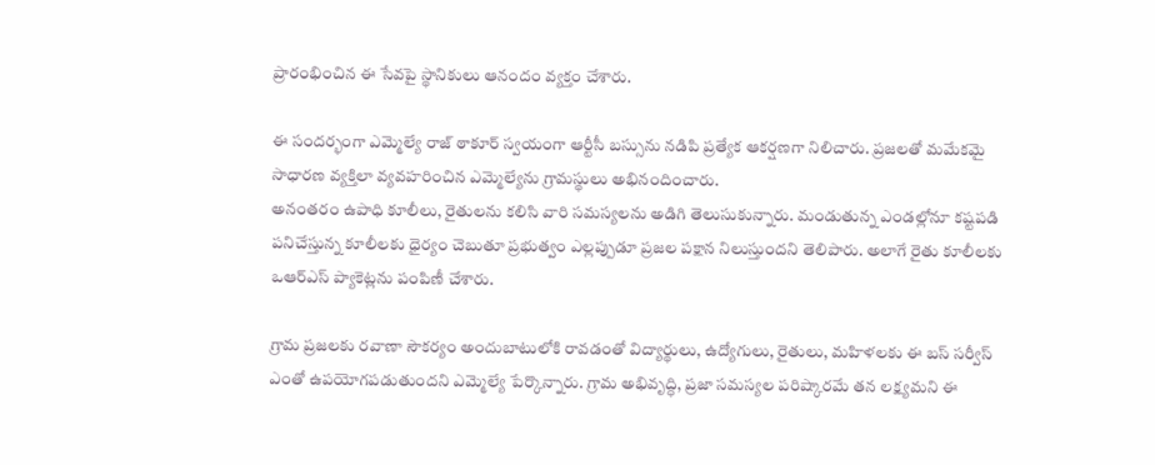ప్రారంభించిన ఈ సేవపై స్థానికులు ఆనందం వ్యక్తం చేశారు.

ఈ సందర్భంగా ఎమ్మెల్యే రాజ్ ఠాకూర్ స్వయంగా ఆర్టీసీ బస్సును నడిపి ప్రత్యేక ఆకర్షణగా నిలిచారు. ప్రజలతో మమేకమై సాధారణ వ్యక్తిలా వ్యవహరించిన ఎమ్మెల్యేను గ్రామస్థులు అభినందించారు.
అనంతరం ఉపాధి కూలీలు, రైతులను కలిసి వారి సమస్యలను అడిగి తెలుసుకున్నారు. మండుతున్న ఎండల్లోనూ కష్టపడి పనిచేస్తున్న కూలీలకు ధైర్యం చెబుతూ ప్రభుత్వం ఎల్లప్పుడూ ప్రజల పక్షాన నిలుస్తుందని తెలిపారు. అలాగే రైతు కూలీలకు ఒఆర్ఎస్ ప్యాకెట్లను పంపిణీ చేశారు.

గ్రామ ప్రజలకు రవాణా సౌకర్యం అందుబాటులోకి రావడంతో విద్యార్థులు, ఉద్యోగులు, రైతులు, మహిళలకు ఈ బస్ సర్వీస్ ఎంతో ఉపయోగపడుతుందని ఎమ్మెల్యే పేర్కొన్నారు. గ్రామ అభివృద్ధి, ప్రజా సమస్యల పరిష్కారమే తన లక్ష్యమని ఈ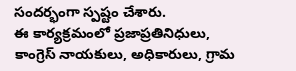సందర్భంగా స్పష్టం చేశారు.
ఈ కార్యక్రమంలో ప్రజాప్రతినిధులు, కాంగ్రెస్ నాయకులు, అధికారులు, గ్రామ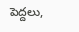పెద్దలు,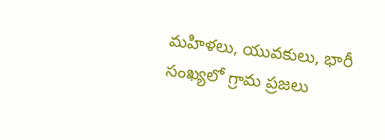మహిళలు, యువకులు, భారీ సంఖ్యలో గ్రామ ప్రజలు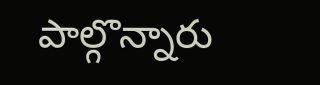పాల్గొన్నారు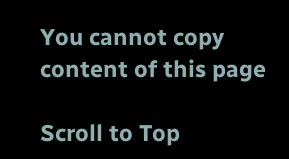You cannot copy content of this page

Scroll to Top